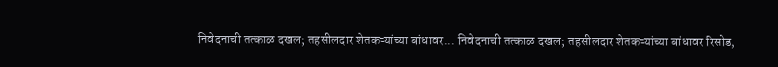निवेदनाची तत्काळ दखल; तहसीलदार शेतकऱ्यांच्या बांधावर... निवेदनाची तत्काळ दखल; तहसीलदार शेतकऱ्यांच्या बांधावर रिसोड,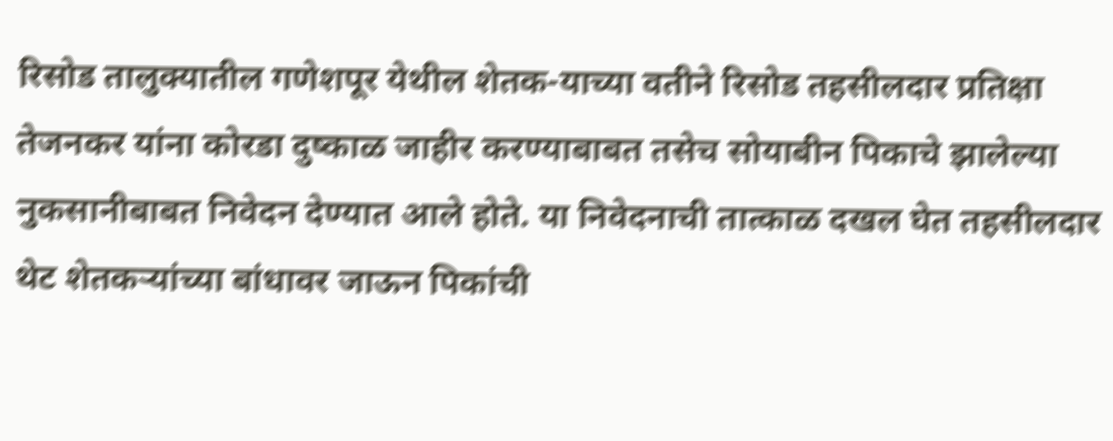रिसोड तालुक्यातील गणेशपूर येथील शेतक-याच्या वतीने रिसोड तहसीलदार प्रतिक्षा तेजनकर यांना कोरडा दुष्काळ जाहीर करण्याबाबत तसेच सोयाबीन पिकाचे झालेल्या नुकसानीबाबत निवेदन देण्यात आले होते. या निवेदनाची तात्काळ दखल घेत तहसीलदार थेट शेतकऱ्यांच्या बांधावर जाऊन पिकांची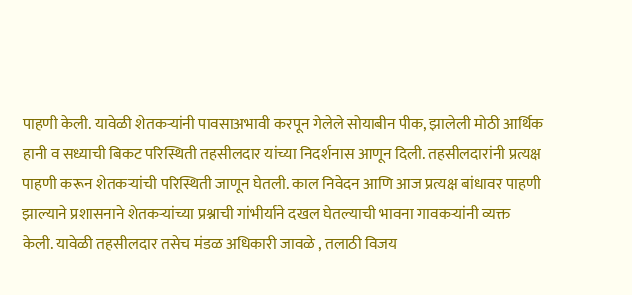पाहणी केली. यावेळी शेतकऱ्यांनी पावसाअभावी करपून गेलेले सोयाबीन पीक, झालेली मोठी आर्थिक हानी व सध्याची बिकट परिस्थिती तहसीलदार यांच्या निदर्शनास आणून दिली. तहसीलदारांनी प्रत्यक्ष पाहणी करून शेतकऱ्यांची परिस्थिती जाणून घेतली. काल निवेदन आणि आज प्रत्यक्ष बांधावर पाहणी झाल्याने प्रशासनाने शेतकऱ्यांच्या प्रश्नाची गांभीर्याने दखल घेतल्याची भावना गावकऱ्यांनी व्यक्त केली. यावेळी तहसीलदार तसेच मंडळ अधिकारी जावळे , तलाठी विजय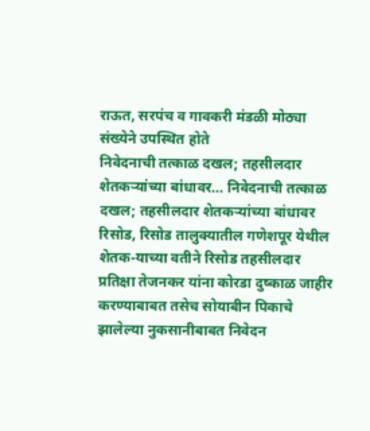राऊत, सरपंच व गावकरी मंडळी मोठ्या संख्येने उपस्थित होते
निवेदनाची तत्काळ दखल; तहसीलदार शेतकऱ्यांच्या बांधावर... निवेदनाची तत्काळ दखल; तहसीलदार शेतकऱ्यांच्या बांधावर रिसोड, रिसोड तालुक्यातील गणेशपूर येथील शेतक-याच्या वतीने रिसोड तहसीलदार प्रतिक्षा तेजनकर यांना कोरडा दुष्काळ जाहीर करण्याबाबत तसेच सोयाबीन पिकाचे झालेल्या नुकसानीबाबत निवेदन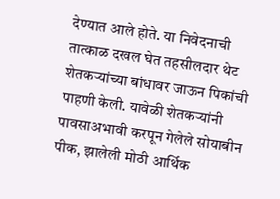देण्यात आले होते. या निवेदनाची तात्काळ दखल घेत तहसीलदार थेट शेतकऱ्यांच्या बांधावर जाऊन पिकांची पाहणी केली. यावेळी शेतकऱ्यांनी पावसाअभावी करपून गेलेले सोयाबीन पीक, झालेली मोठी आर्थिक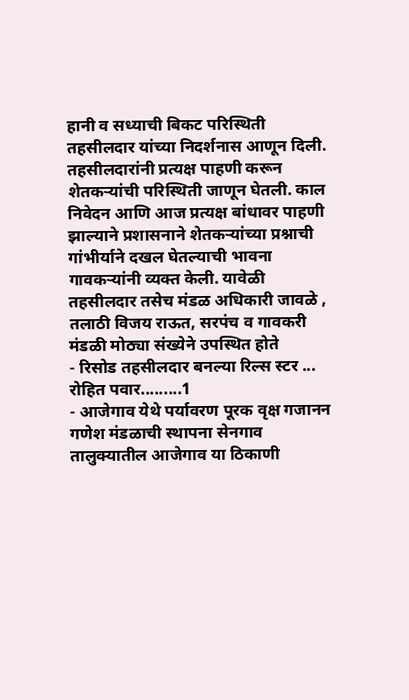हानी व सध्याची बिकट परिस्थिती तहसीलदार यांच्या निदर्शनास आणून दिली. तहसीलदारांनी प्रत्यक्ष पाहणी करून शेतकऱ्यांची परिस्थिती जाणून घेतली. काल निवेदन आणि आज प्रत्यक्ष बांधावर पाहणी झाल्याने प्रशासनाने शेतकऱ्यांच्या प्रश्नाची गांभीर्याने दखल घेतल्याची भावना गावकऱ्यांनी व्यक्त केली. यावेळी तहसीलदार तसेच मंडळ अधिकारी जावळे , तलाठी विजय राऊत, सरपंच व गावकरी मंडळी मोठ्या संख्येने उपस्थित होते
- रिसोड तहसीलदार बनल्या रिल्स स्टर ... रोहित पवार.........1
- आजेगाव येथे पर्यावरण पूरक वृक्ष गजानन गणेश मंडळाची स्थापना सेनगाव तालुक्यातील आजेगाव या ठिकाणी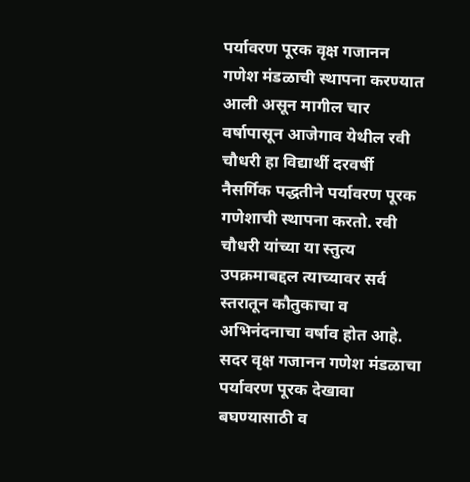पर्यावरण पूरक वृक्ष गजानन गणेश मंडळाची स्थापना करण्यात आली असून मागील चार वर्षापासून आजेगाव येथील रवी चौधरी हा विद्यार्थी दरवर्षी नैसर्गिक पद्धतीने पर्यावरण पूरक गणेशाची स्थापना करतो. रवी चौधरी यांच्या या स्तुत्य उपक्रमाबद्दल त्याच्यावर सर्व स्तरातून कौतुकाचा व अभिनंदनाचा वर्षाव होत आहे. सदर वृक्ष गजानन गणेश मंडळाचा पर्यावरण पूरक देखावा बघण्यासाठी व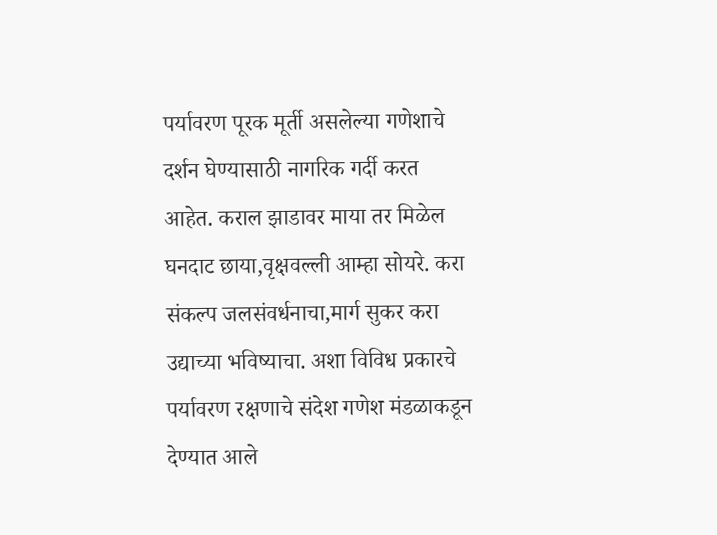पर्यावरण पूरक मूर्ती असलेल्या गणेशाचे दर्शन घेण्यासाठी नागरिक गर्दी करत आहेत. कराल झाडावर माया तर मिळेल घनदाट छाया,वृक्षवल्ली आम्हा सोयरे. करा संकल्प जलसंवर्धनाचा,मार्ग सुकर करा उद्याच्या भविष्याचा. अशा विविध प्रकारचे पर्यावरण रक्षणाचे संदेश गणेश मंडळाकडून देण्यात आले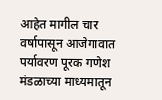आहेत मागील चार वर्षापासून आजेगावात पर्यावरण पूरक गणेश मंडळाच्या माध्यमातून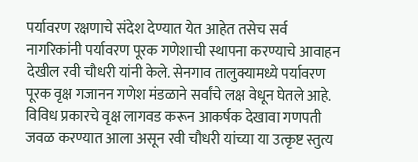पर्यावरण रक्षणाचे संदेश देण्यात येत आहेत तसेच सर्व नागरिकांनी पर्यावरण पूरक गणेशाची स्थापना करण्याचे आवाहन देखील रवी चौधरी यांनी केले. सेनगाव तालुक्यामध्ये पर्यावरण पूरक वृक्ष गजानन गणेश मंडळाने सर्वांचे लक्ष वेधून घेतले आहे. विविध प्रकारचे वृक्ष लागवड करून आकर्षक देखावा गणपती जवळ करण्यात आला असून रवी चौधरी यांच्या या उत्कृष्ट स्तुत्य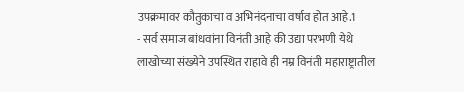उपक्रमावर कौतुकाचा व अभिनंदनाचा वर्षाव होत आहे.1
- सर्व समाज बांधवांना विनंती आहे की उद्या परभणी येथे लाखोच्या संख्येने उपस्थित राहावे ही नम्र विनंती महाराष्ट्रातील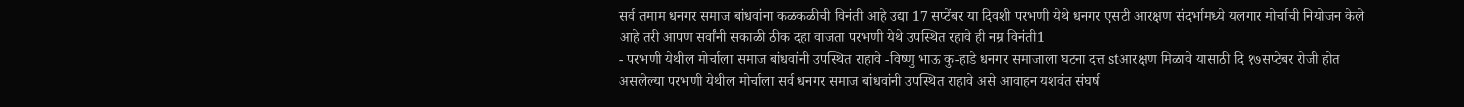सर्व तमाम धनगर समाज बांधवांना कळकळीची विनंती आहे उद्या 17 सप्टेंबर या दिवशी परभणी येथे धनगर एसटी आरक्षण संदर्भामध्ये यलगार मोर्चाची नियोजन केले आहे तरी आपण सर्वांनी सकाळी ठीक दहा वाजता परभणी येथे उपस्थित रहावे ही नम्र विनंती1
- परभणी येथील मोर्चाला समाज बांधवांनी उपस्थित राहावे -विष्णु भाऊ कु-हाडे धनगर समाजाला घटना दत्त stआरक्षण मिळावे यासाठी दि १७सप्टेबर रोजी होत असलेल्या परभणी येथील मोर्चाला सर्व धनगर समाज बांधवांनी उपस्थित राहावे असे आवाहन यशवंत संघर्ष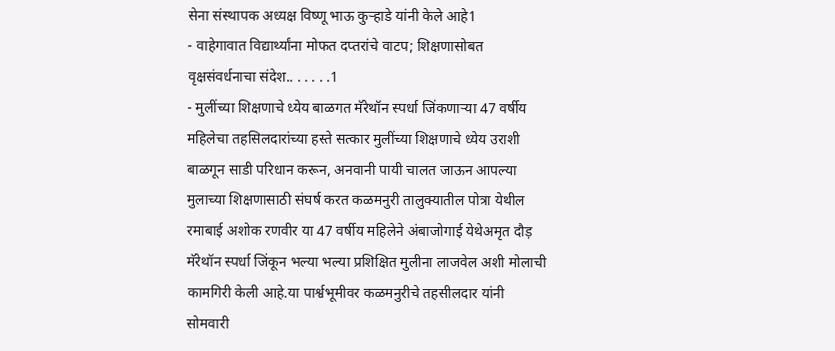सेना संस्थापक अध्यक्ष विष्णू भाऊ कुऱ्हाडे यांनी केले आहे1
- वाहेगावात विद्यार्थ्यांना मोफत दप्तरांचे वाटप; शिक्षणासोबत वृक्षसंवर्धनाचा संदेश.. . . . . .1
- मुलींच्या शिक्षणाचे ध्येय बाळगत मॅरेथॉन स्पर्धा जिंकणाऱ्या 47 वर्षीय महिलेचा तहसिलदारांच्या हस्ते सत्कार मुलींच्या शिक्षणाचे ध्येय उराशी बाळगून साडी परिधान करून, अनवानी पायी चालत जाऊन आपल्या मुलाच्या शिक्षणासाठी संघर्ष करत कळमनुरी तालुक्यातील पोत्रा येथील रमाबाई अशोक रणवीर या 47 वर्षीय महिलेने अंबाजोगाई येथेअमृत दौड़ मॅरेथॉन स्पर्धा जिंकून भल्या भल्या प्रशिक्षित मुलीना लाजवेल अशी मोलाची कामगिरी केली आहे.या पार्श्वभूमीवर कळमनुरीचे तहसीलदार यांनी सोमवारी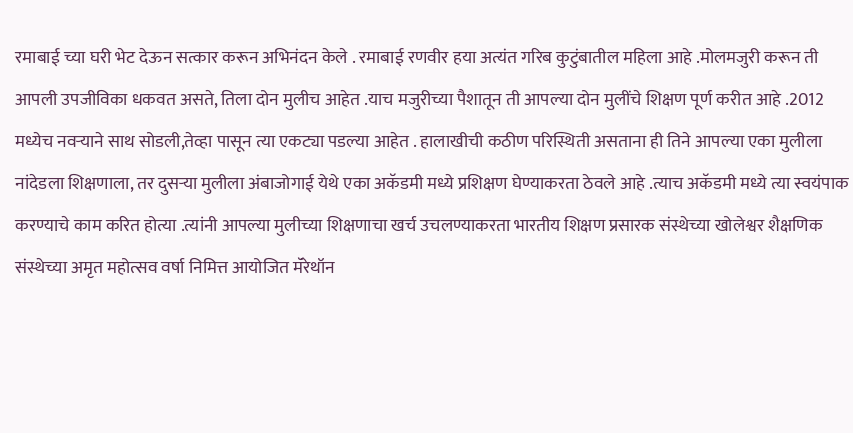रमाबाई च्या घरी भेट देऊन सत्कार करून अभिनंदन केले . रमाबाई रणवीर हया अत्यंत गरिब कुटुंबातील महिला आहे .मोलमजुरी करून ती आपली उपजीविका धकवत असते, तिला दोन मुलीच आहेत .याच मजुरीच्या पैशातून ती आपल्या दोन मुलींचे शिक्षण पूर्ण करीत आहे .2012 मध्येच नवऱ्याने साथ सोडली,तेव्हा पासून त्या एकट्या पडल्या आहेत . हालाखीची कठीण परिस्थिती असताना ही तिने आपल्या एका मुलीला नांदेडला शिक्षणाला, तर दुसऱ्या मुलीला अंबाजोगाई येथे एका अकॅडमी मध्ये प्रशिक्षण घेण्याकरता ठेवले आहे .त्याच अकॅडमी मध्ये त्या स्वयंपाक करण्याचे काम करित होत्या .त्यांनी आपल्या मुलीच्या शिक्षणाचा खर्च उचलण्याकरता भारतीय शिक्षण प्रसारक संस्थेच्या खोलेश्वर शैक्षणिक संस्थेच्या अमृत महोत्सव वर्षा निमित्त आयोजित मॅरेथॉन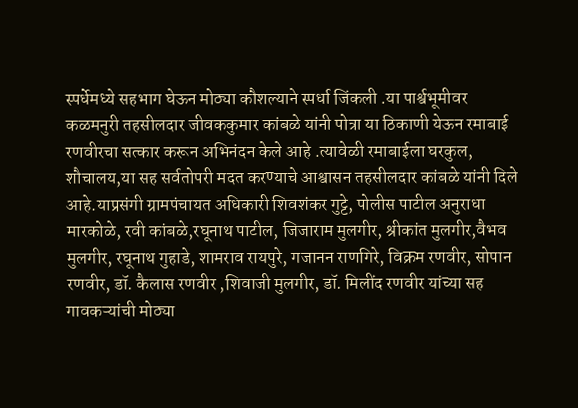स्पर्धेमध्ये सहभाग घेऊन मोठ्या कौशल्याने स्पर्धा जिंकली .या पार्श्वभूमीवर कळमनुरी तहसीलदार जीवककुमार कांबळे यांनी पोत्रा या ठिकाणी येऊन रमाबाई रणवीरचा सत्कार करून अभिनंदन केले आहे .त्यावेळी रमाबाईला घरकुल, शौचालय,या सह सर्वतोपरी मदत करण्याचे आश्वासन तहसीलदार कांबळे यांनी दिले आहे.याप्रसंगी ग्रामपंचायत अधिकारी शिवशंकर गुट्टे, पोलीस पाटील अनुराधा मारकोळे, रवी कांबळे,रघूनाथ पाटील, जिजाराम मुलगीर, श्रीकांत मुलगीर,वैभव मुलगीर, रघूनाथ गुहाडे, शामराव रायपुरे, गजानन राणगिरे, विक्रम रणवीर, सोपान रणवीर, डॉ. कैलास रणवीर ,शिवाजी मुलगीर, डॉ. मिलींद रणवीर यांच्या सह गावकऱ्यांची मोठ्या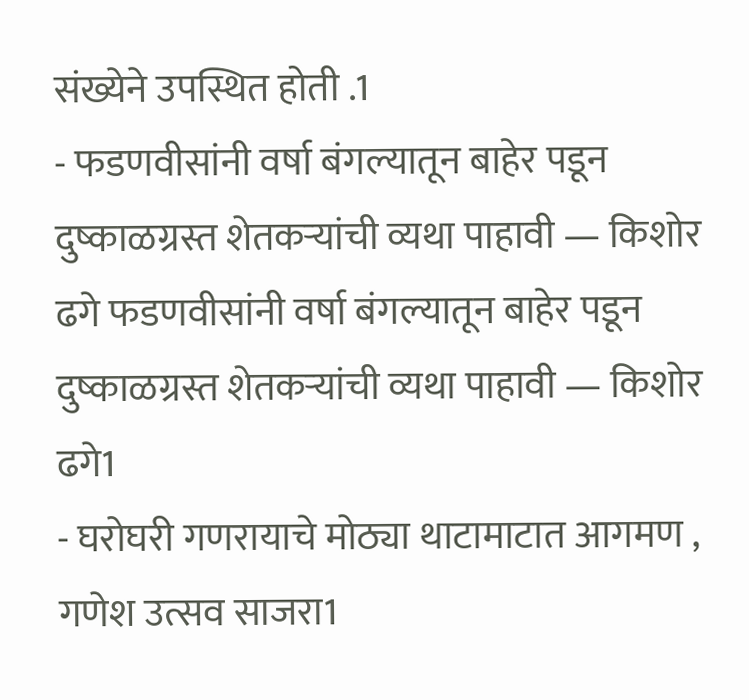संख्येने उपस्थित होती .1
- फडणवीसांनी वर्षा बंगल्यातून बाहेर पडून दुष्काळग्रस्त शेतकऱ्यांची व्यथा पाहावी — किशोर ढगे फडणवीसांनी वर्षा बंगल्यातून बाहेर पडून दुष्काळग्रस्त शेतकऱ्यांची व्यथा पाहावी — किशोर ढगे1
- घरोघरी गणरायाचे मोठ्या थाटामाटात आगमण , गणेश उत्सव साजरा1